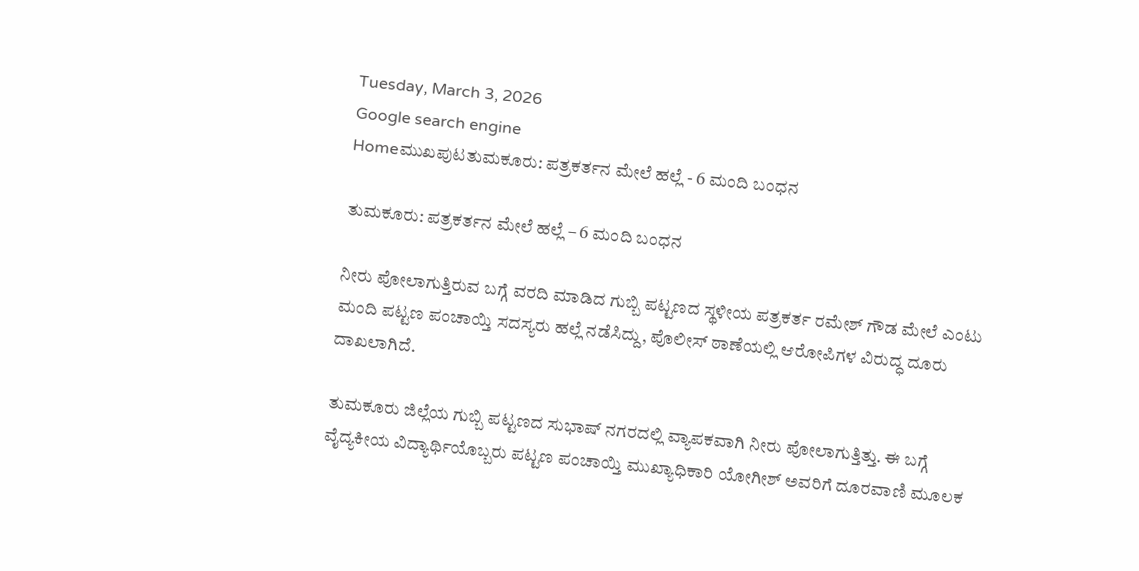Tuesday, March 3, 2026
Google search engine
Homeಮುಖಪುಟತುಮಕೂರು: ಪತ್ರಕರ್ತನ ಮೇಲೆ ಹಲ್ಲೆ - 6 ಮಂದಿ ಬಂಧನ

ತುಮಕೂರು: ಪತ್ರಕರ್ತನ ಮೇಲೆ ಹಲ್ಲೆ – 6 ಮಂದಿ ಬಂಧನ

ನೀರು ಪೋಲಾಗುತ್ತಿರುವ ಬಗ್ಗೆ ವರದಿ ಮಾಡಿದ ಗುಬ್ಬಿ ಪಟ್ಟಣದ ಸ್ಥಳೀಯ ಪತ್ರಕರ್ತ ರಮೇಶ್ ಗೌಡ ಮೇಲೆ ಎಂಟು ಮಂದಿ ಪಟ್ಟಣ ಪಂಚಾಯ್ತಿ ಸದಸ್ಯರು ಹಲ್ಲೆ ನಡೆಸಿದ್ದು, ಪೊಲೀಸ್ ಠಾಣೆಯಲ್ಲಿ ಆರೋಪಿಗಳ ವಿರುದ್ಧ ದೂರು ದಾಖಲಾಗಿದೆ.

ತುಮಕೂರು ಜಿಲ್ಲೆಯ ಗುಬ್ಬಿ ಪಟ್ಟಣದ ಸುಭಾಷ್ ನಗರದಲ್ಲಿ ವ್ಯಾಪಕವಾಗಿ ನೀರು ಪೋಲಾಗುತ್ತಿತ್ತು. ಈ ಬಗ್ಗೆ ವೈದ್ಯಕೀಯ ವಿದ್ಯಾರ್ಥಿಯೊಬ್ಬರು ಪಟ್ಟಣ ಪಂಚಾಯ್ತಿ ಮುಖ್ಯಾಧಿಕಾರಿ ಯೋಗೀಶ್ ಅವರಿಗೆ ದೂರವಾಣಿ ಮೂಲಕ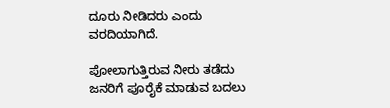ದೂರು ನೀಡಿದರು ಎಂದು ವರದಿಯಾಗಿದೆ.

ಪೋಲಾಗುತ್ತಿರುವ ನೀರು ತಡೆದು ಜನರಿಗೆ ಪೂರೈಕೆ ಮಾಡುವ ಬದಲು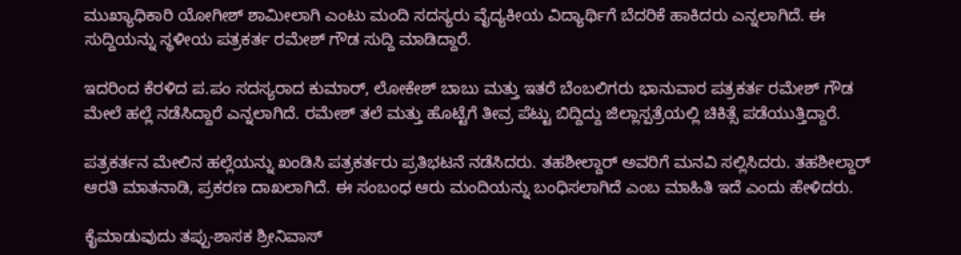ಮುಖ್ಯಾಧಿಕಾರಿ ಯೋಗೀಶ್ ಶಾಮೀಲಾಗಿ ಎಂಟು ಮಂದಿ ಸದಸ್ಯರು ವೈದ್ಯಕೀಯ ವಿದ್ಯಾರ್ಥಿಗೆ ಬೆದರಿಕೆ ಹಾಕಿದರು ಎನ್ನಲಾಗಿದೆ. ಈ ಸುದ್ದಿಯನ್ನು ಸ್ಥಳೀಯ ಪತ್ರಕರ್ತ ರಮೇಶ್ ಗೌಡ ಸುದ್ದಿ ಮಾಡಿದ್ದಾರೆ.

ಇದರಿಂದ ಕೆರಳಿದ ಪ.ಪಂ ಸದಸ್ಯರಾದ ಕುಮಾರ್, ಲೋಕೇಶ್ ಬಾಬು ಮತ್ತು ಇತರೆ ಬೆಂಬಲಿಗರು ಭಾನುವಾರ ಪತ್ರಕರ್ತ ರಮೇಶ್ ಗೌಡ ಮೇಲೆ ಹಲ್ಲೆ ನಡೆಸಿದ್ದಾರೆ ಎನ್ನಲಾಗಿದೆ. ರಮೇಶ್ ತಲೆ ಮತ್ತು ಹೊಟ್ಟೆಗೆ ತೀವ್ರ ಪೆಟ್ಟು ಬಿದ್ದಿದ್ದು ಜಿಲ್ಲಾಸ್ಪತ್ರೆಯಲ್ಲಿ ಚಿಕಿತ್ಸೆ ಪಡೆಯುತ್ತಿದ್ದಾರೆ.

ಪತ್ರಕರ್ತನ ಮೇಲಿನ ಹಲ್ಲೆಯನ್ನು ಖಂಡಿಸಿ ಪತ್ರಕರ್ತರು ಪ್ರತಿಭಟನೆ ನಡೆಸಿದರು. ತಹಶೀಲ್ದಾರ್ ಅವರಿಗೆ ಮನವಿ ಸಲ್ಲಿಸಿದರು. ತಹಶೀಲ್ದಾರ್ ಆರತಿ ಮಾತನಾಡಿ, ಪ್ರಕರಣ ದಾಖಲಾಗಿದೆ. ಈ ಸಂಬಂಧ ಆರು ಮಂದಿಯನ್ನು ಬಂಧಿಸಲಾಗಿದೆ ಎಂಬ ಮಾಹಿತಿ ಇದೆ ಎಂದು ಹೇಳಿದರು.

ಕೈಮಾಡುವುದು ತಪ್ಪು-ಶಾಸಕ ಶ್ರೀನಿವಾಸ್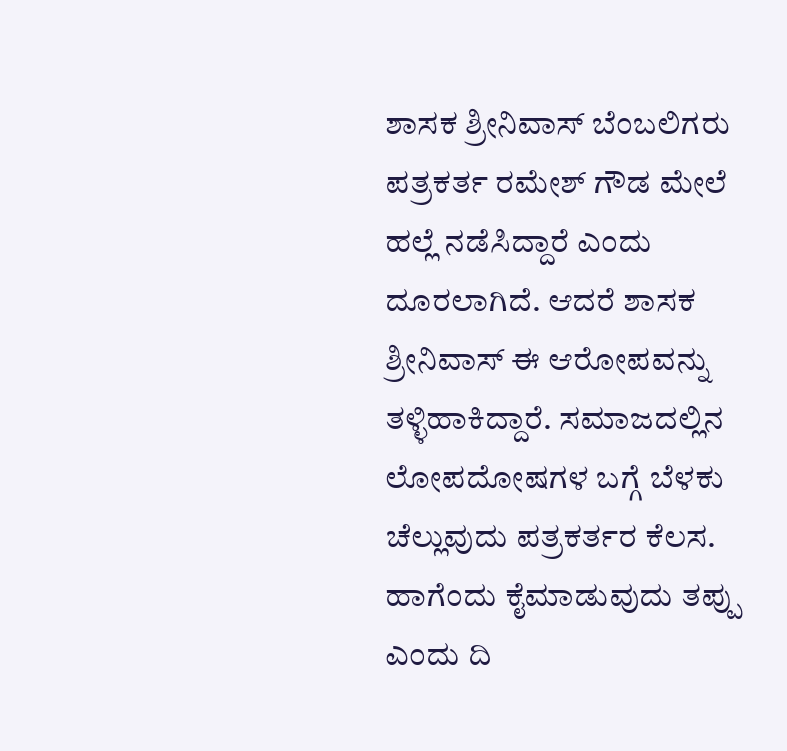ಶಾಸಕ ಶ್ರೀನಿವಾಸ್ ಬೆಂಬಲಿಗರು ಪತ್ರಕರ್ತ ರಮೇಶ್ ಗೌಡ ಮೇಲೆ ಹಲ್ಲೆ ನಡೆಸಿದ್ದಾರೆ ಎಂದು ದೂರಲಾಗಿದೆ. ಆದರೆ ಶಾಸಕ ಶ್ರೀನಿವಾಸ್ ಈ ಆರೋಪವನ್ನು ತಳ್ಳಿಹಾಕಿದ್ದಾರೆ. ಸಮಾಜದಲ್ಲಿನ ಲೋಪದೋಷಗಳ ಬಗ್ಗೆ ಬೆಳಕು ಚೆಲ್ಲುವುದು ಪತ್ರಕರ್ತರ ಕೆಲಸ. ಹಾಗೆಂದು ಕೈಮಾಡುವುದು ತಪ್ಪು ಎಂದು ದಿ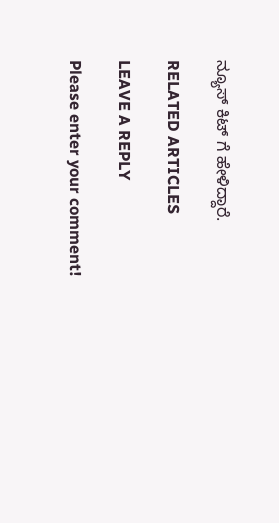ನ್ಯೂಸ್ ಕಿಟ್ ಗೆ ಹೇಳಿದ್ದಾರೆ.

RELATED ARTICLES

LEAVE A REPLY

Please enter your comment!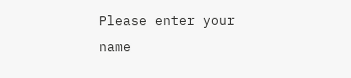Please enter your name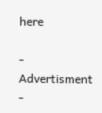here

- Advertisment -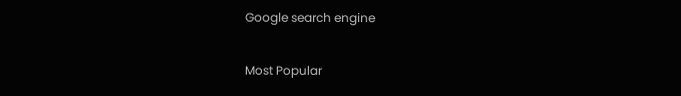Google search engine

Most Popular